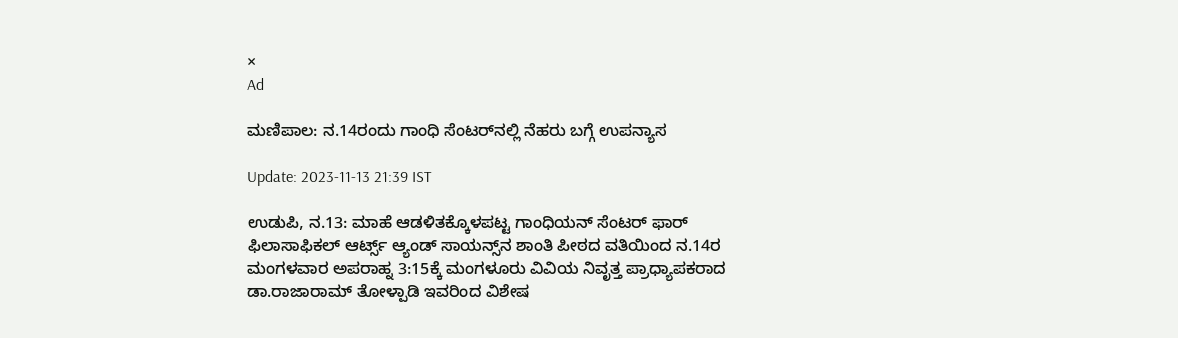×
Ad

ಮಣಿಪಾಲ: ನ.14ರಂದು ಗಾಂಧಿ ಸೆಂಟರ್‌ನಲ್ಲಿ ನೆಹರು ಬಗ್ಗೆ ಉಪನ್ಯಾಸ

Update: 2023-11-13 21:39 IST

ಉಡುಪಿ, ನ.13: ಮಾಹೆ ಆಡಳಿತಕ್ಕೊಳಪಟ್ಟ ಗಾಂಧಿಯನ್ ಸೆಂಟರ್ ಫಾರ್ ಫಿಲಾಸಾಫಿಕಲ್ ಆರ್ಟ್ಸ್ ಆ್ಯಂಡ್ ಸಾಯನ್ಸ್‌ನ ಶಾಂತಿ ಪೀಠದ ವತಿಯಿಂದ ನ.14ರ ಮಂಗಳವಾರ ಅಪರಾಹ್ನ 3:15ಕ್ಕೆ ಮಂಗಳೂರು ವಿವಿಯ ನಿವೃತ್ತ ಪ್ರಾಧ್ಯಾಪಕರಾದ ಡಾ.ರಾಜಾರಾಮ್ ತೋಳ್ಪಾಡಿ ಇವರಿಂದ ವಿಶೇಷ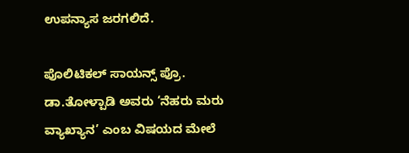ಉಪನ್ಯಾಸ ಜರಗಲಿದೆ.

ಪೊಲಿಟಿಕಲ್ ಸಾಯನ್ಸ್ ಪ್ರೊ. ಡಾ.ತೋಳ್ಪಾಡಿ ಅವರು ‘ನೆಹರು ಮರು ವ್ಯಾಖ್ಯಾನ’ ಎಂಬ ವಿಷಯದ ಮೇಲೆ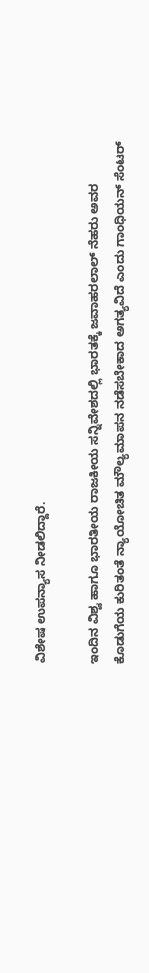ವಿಶೇಷ ಉಪನ್ಯಾಸ ನೀಡಲಿದ್ದಾರೆ.

ಇಂದಿನ ವಿಶ್ವ ಹಾಗೂ ಭಾರತೀಯ ರಾಜಕೀಯ ಸನ್ನಿವೇಶದಲ್ಲಿ ಭಾರತಕ್ಕೆ ಜವಾಹರಲಾಲ್ ನೆಹರು ಅವರ ಕೊಡುಗೆಯ ಕುರಿತಂತೆ ನ್ಯಾಯೋಚಿತ ಮೌಲ್ಯಮಾಪನ ನಡೆಸಬೇಕಾದ ಅಗತ್ಯವಿದೆ ಎಂದು ಗಾಂಧಿಯನ್ ಸೆಂಟರ್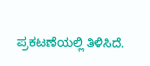ಪ್ರಕಟಣೆಯಲ್ಲಿ ತಿಳಿಸಿದೆ.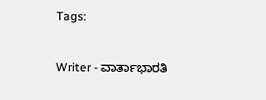Tags:

Writer - ವಾರ್ತಾಭಾರತಿ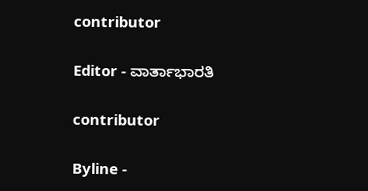contributor

Editor - ವಾರ್ತಾಭಾರತಿ

contributor

Byline -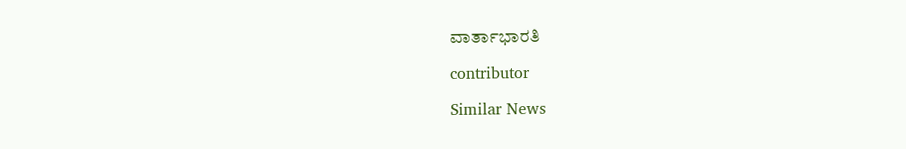ವಾರ್ತಾಭಾರತಿ

contributor

Similar News